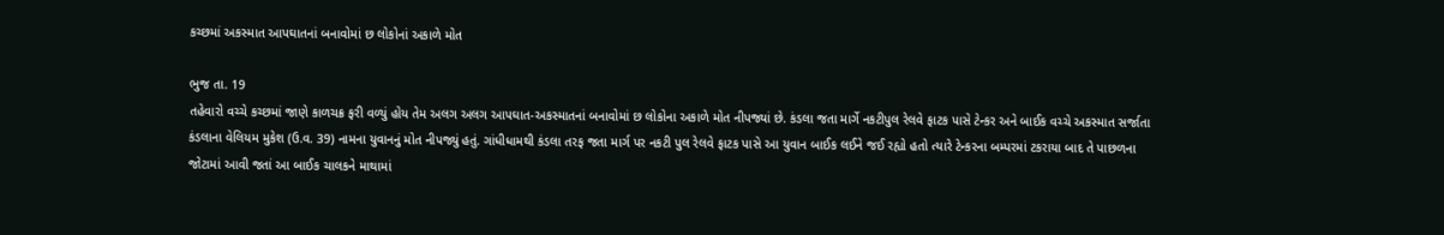કચ્છમાં અકસ્માત આપઘાતનાં બનાવોમાં છ લોકોનાં અકાળે મોત

ભુજ તા. 19
તહેવારો વચ્ચે કચ્છમાં જાણે કાળચક્ર ફરી વળ્યું હોય તેમ અલગ અલગ આપઘાત-અકસ્માતનાં બનાવોમાં છ લોકોના અકાળે મોત નીપજ્યાં છે. કંડલા જતા માર્ગે નકટીપુલ રેલવે ફાટક પાસે ટેન્કર અને બાઈક વચ્ચે અકસ્માત સર્જાતા કંડલાના વેલિયમ મુકેશ (ઉ.વ. 39) નામના યુવાનનું મોત નીપજ્યું હતું. ગાંધીધામથી કંડલા તરફ જતા માર્ગ પર નકટી પુલ રેલવે ફાટક પાસે આ યુવાન બાઈક લઈને જઈ રહ્યો હતો ત્યારે ટેન્કરના બમ્પરમાં ટકરાયા બાદ તે પાછળના જોટામાં આવી જતાં આ બાઈક ચાલકને માથામાં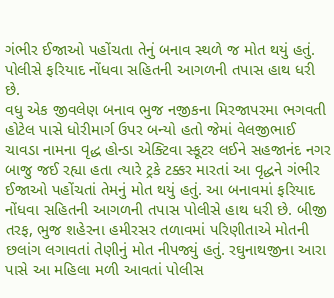ગંભીર ઈજાઓ પહોંચતા તેનું બનાવ સ્થળે જ મોત થયું હતું. પોલીસે ફરિયાદ નોંધવા સહિતની આગળની તપાસ હાથ ધરી છે.
વધુ એક જીવલેણ બનાવ ભુજ નજીકના મિરજાપરમા ભગવતી હોટેલ પાસે ધોરીમાર્ગ ઉપર બન્યો હતો જેમાં વેલજીભાઈ ચાવડા નામના વૃદ્ધ હોન્ડા એક્ટિવા સ્કૂટર લઈને સહજાનંદ નગર બાજુ જઈ રહ્યા હતા ત્યારે ટ્રકે ટક્કર મારતાં આ વૃદ્ધને ગંભીર ઈજાઓ પહોંચતાં તેમનું મોત થયું હતું. આ બનાવમાં ફરિયાદ નોંધવા સહિતની આગળની તપાસ પોલીસે હાથ ધરી છે. બીજી તરફ, ભુજ શહેરના હમીરસર તળાવમાં પરિણીતાએ મોતની છલાંગ લગાવતાં તેણીનું મોત નીપજ્યું હતું. રઘુનાથજીના આરા પાસે આ મહિલા મળી આવતાં પોલીસ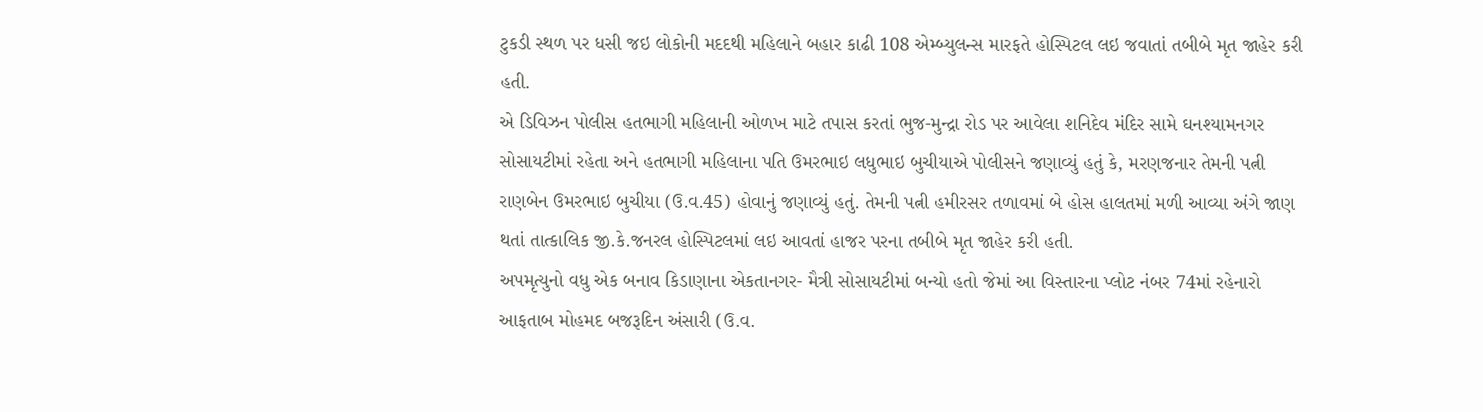ટુકડી સ્થળ પર ધસી જઇ લોકોની મદદથી મહિલાને બહાર કાઢી 108 એમ્બ્યુલન્સ મારફતે હોસ્પિટલ લઇ જવાતાં તબીબે મૃત જાહેર કરી હતી.
એ ડિવિઝન પોલીસ હતભાગી મહિલાની ઓળખ માટે તપાસ કરતાં ભુજ-મુન્દ્રા રોડ પર આવેલા શનિદેવ મંદિર સામે ઘનશ્યામનગર સોસાયટીમાં રહેતા અને હતભાગી મહિલાના પતિ ઉમરભાઇ લધુભાઇ બુચીયાએ પોલીસને જણાવ્યું હતું કે, મરણજનાર તેમની પત્ની રાણબેન ઉમરભાઇ બુચીયા (ઉ.વ.45) હોવાનું જણાવ્યું હતું. તેમની પત્ની હમીરસર તળાવમાં બે હોસ હાલતમાં મળી આવ્યા અંગે જાણ થતાં તાત્કાલિક જી.કે.જનરલ હોસ્પિટલમાં લઇ આવતાં હાજર પરના તબીબે મૃત જાહેર કરી હતી.
અપમૃત્યુનો વધુ એક બનાવ કિડાણાના એકતાનગર- મૈત્રી સોસાયટીમાં બન્યો હતો જેમાં આ વિસ્તારના પ્લોટ નંબર 74માં રહેનારો આફતાબ મોહમદ બજરૂદિન અંસારી (ઉ.વ.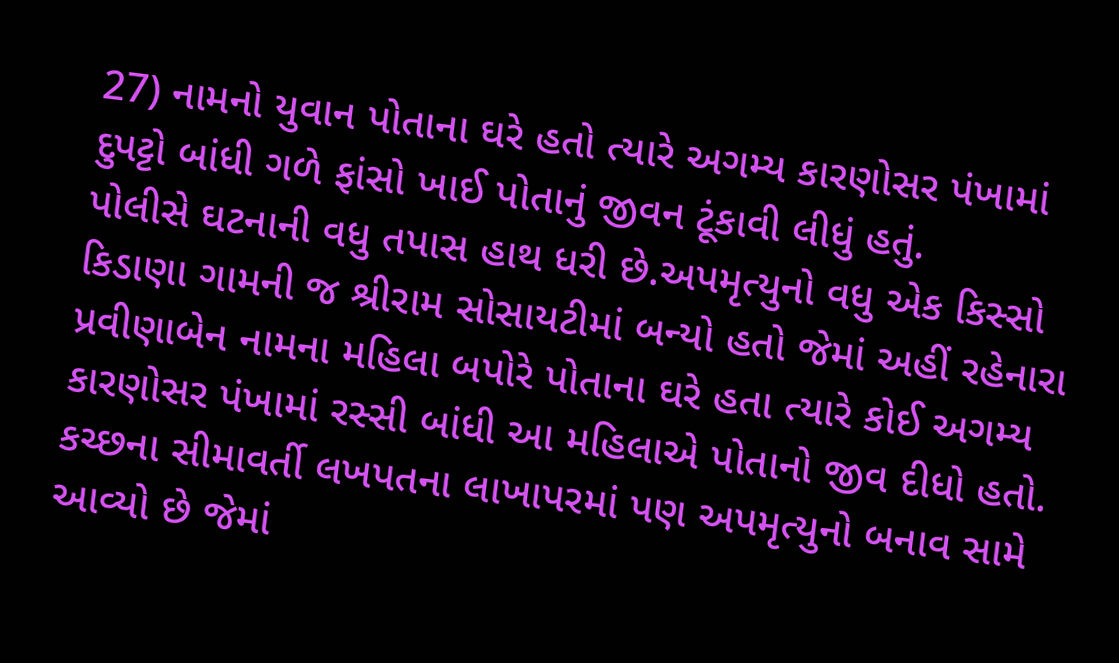27) નામનો યુવાન પોતાના ઘરે હતો ત્યારે અગમ્ય કારણોસર પંખામાં દુપટ્ટો બાંધી ગળે ફાંસો ખાઈ પોતાનું જીવન ટૂંકાવી લીધું હતું.
પોલીસે ઘટનાની વધુ તપાસ હાથ ધરી છે.અપમૃત્યુનો વધુ એક કિસ્સો કિડાણા ગામની જ શ્રીરામ સોસાયટીમાં બન્યો હતો જેમાં અહીં રહેનારા પ્રવીણાબેન નામના મહિલા બપોરે પોતાના ઘરે હતા ત્યારે કોઈ અગમ્ય કારણોસર પંખામાં રસ્સી બાંધી આ મહિલાએ પોતાનો જીવ દીધો હતો. કચ્છના સીમાવર્તી લખપતના લાખાપરમાં પણ અપમૃત્યુનો બનાવ સામે આવ્યો છે જેમાં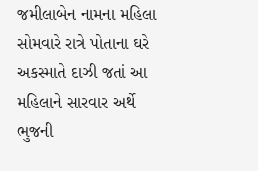જમીલાબેન નામના મહિલા સોમવારે રાત્રે પોતાના ઘરે અકસ્માતે દાઝી જતાં આ મહિલાને સારવાર અર્થે ભુજની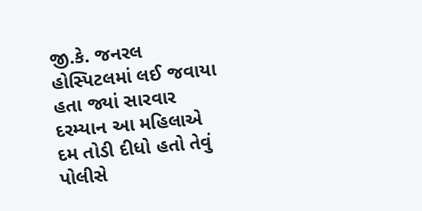જી.કે. જનરલ હોસ્પિટલમાં લઈ જવાયા હતા જ્યાં સારવાર દરમ્યાન આ મહિલાએ દમ તોડી દીધો હતો તેવું પોલીસે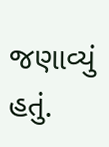જણાવ્યું હતું.